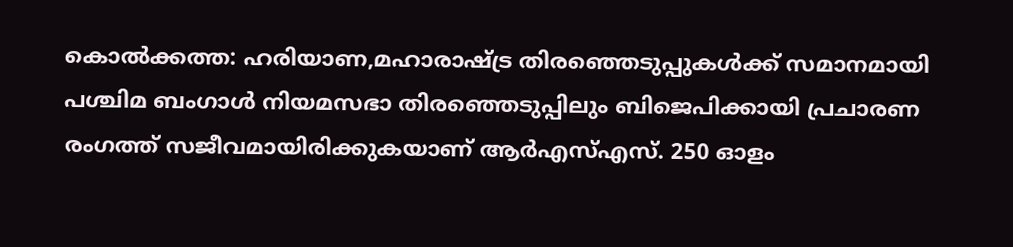കൊൽക്കത്ത: ഹരിയാണ,മഹാരാഷ്ട്ര തിരഞ്ഞെടുപ്പുകൾക്ക് സമാനമായി പശ്ചിമ ബംഗാൾ നിയമസഭാ തിരഞ്ഞെടുപ്പിലും ബിജെപിക്കായി പ്രചാരണ രംഗത്ത് സജീവമായിരിക്കുകയാണ് ആർഎസ്എസ്. 250 ഓളം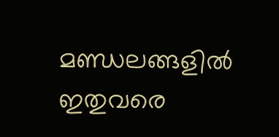മണ്ഡലങ്ങളിൽ ഇതുവരെ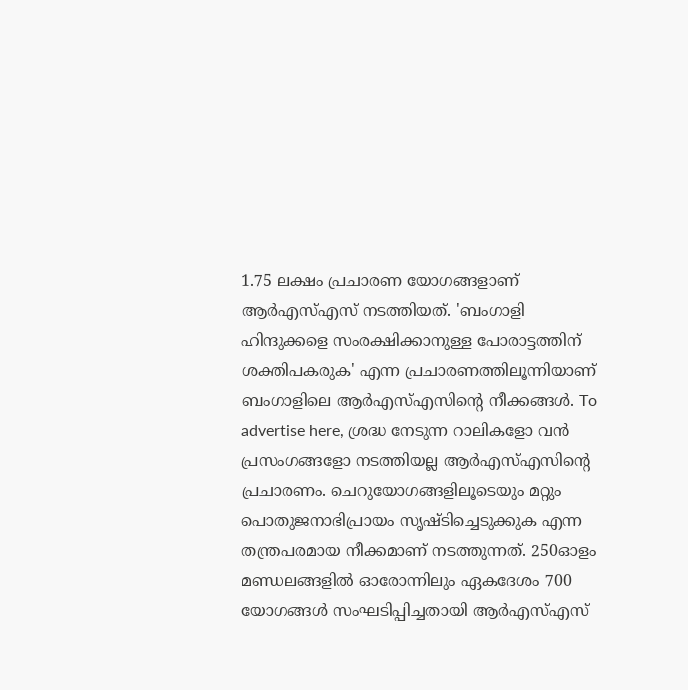1.75 ലക്ഷം പ്രചാരണ യോഗങ്ങളാണ് ആർഎസ്എസ് നടത്തിയത്. 'ബംഗാളി ഹിന്ദുക്കളെ സംരക്ഷിക്കാനുള്ള പോരാട്ടത്തിന് ശക്തിപകരുക' എന്ന പ്രചാരണത്തിലൂന്നിയാണ് ബംഗാളിലെ ആർഎസ്എസിന്റെ നീക്കങ്ങൾ. To advertise here, ശ്രദ്ധ നേടുന്ന റാലികളോ വൻ പ്രസംഗങ്ങളോ നടത്തിയല്ല ആർഎസ്എസിന്റെ പ്രചാരണം. ചെറുയോഗങ്ങളിലൂടെയും മറ്റും പൊതുജനാഭിപ്രായം സൃഷ്ടിച്ചെടുക്കുക എന്ന തന്ത്രപരമായ നീക്കമാണ് നടത്തുന്നത്. 250ഓളം മണ്ഡലങ്ങളിൽ ഓരോന്നിലും ഏകദേശം 700 യോഗങ്ങൾ സംഘടിപ്പിച്ചതായി ആർഎസ്എസ്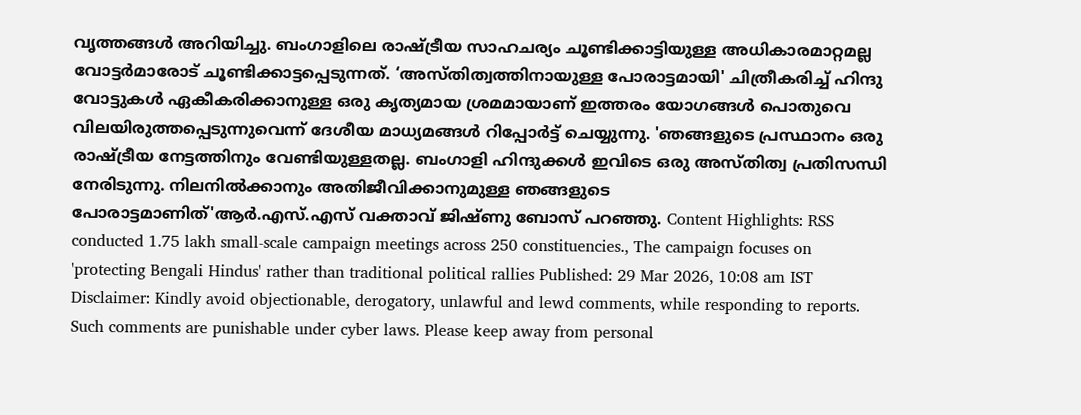വൃത്തങ്ങൾ അറിയിച്ചു. ബംഗാളിലെ രാഷ്ട്രീയ സാഹചര്യം ചൂണ്ടിക്കാട്ടിയുള്ള അധികാരമാറ്റമല്ല വോട്ടർമാരോട് ചൂണ്ടിക്കാട്ടപ്പെടുന്നത്. ‘അസ്തിത്വത്തിനായുള്ള പോരാട്ടമായി' ചിത്രീകരിച്ച് ഹിന്ദു വോട്ടുകൾ ഏകീകരിക്കാനുള്ള ഒരു കൃത്യമായ ശ്രമമായാണ് ഇത്തരം യോഗങ്ങൾ പൊതുവെ വിലയിരുത്തപ്പെടുന്നുവെന്ന് ദേശീയ മാധ്യമങ്ങൾ റിപ്പോർട്ട് ചെയ്യുന്നു. 'ഞങ്ങളുടെ പ്രസ്ഥാനം ഒരു രാഷ്ട്രീയ നേട്ടത്തിനും വേണ്ടിയുള്ളതല്ല. ബംഗാളി ഹിന്ദുക്കൾ ഇവിടെ ഒരു അസ്തിത്വ പ്രതിസന്ധി നേരിടുന്നു. നിലനിൽക്കാനും അതിജീവിക്കാനുമുള്ള ഞങ്ങളുടെ പോരാട്ടമാണിത്'ആർ.എസ്.എസ് വക്താവ് ജിഷ്ണു ബോസ് പറഞ്ഞു. Content Highlights: RSS conducted 1.75 lakh small-scale campaign meetings across 250 constituencies., The campaign focuses on 'protecting Bengali Hindus' rather than traditional political rallies Published: 29 Mar 2026, 10:08 am IST Disclaimer: Kindly avoid objectionable, derogatory, unlawful and lewd comments, while responding to reports. Such comments are punishable under cyber laws. Please keep away from personal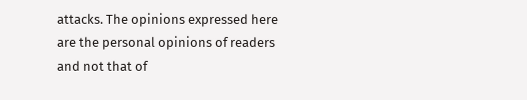attacks. The opinions expressed here are the personal opinions of readers and not that of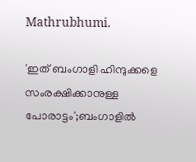Mathrubhumi.

'ഇത് ബംഗാളി ഹിന്ദുക്കളെ സംരക്ഷിക്കാനുള്ള പോരാട്ടം';ബംഗാളിൽ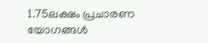1.75ലക്ഷം പ്രചാരണ യോഗങ്ങൾ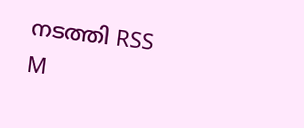നടത്തി RSS
M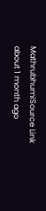MathrubhumiSource Link
about 1 month ago